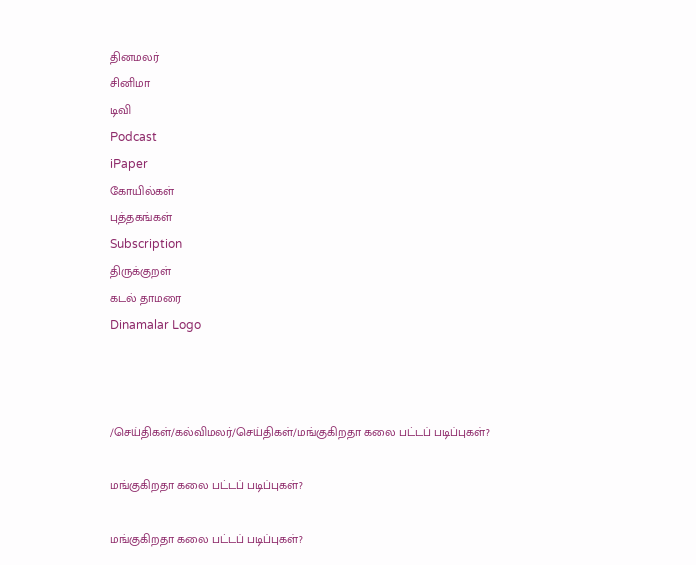தினமலர்
சினிமா
டிவி
Podcast
iPaper
கோயில்கள்
புத்தகங்கள்
Subscription
திருக்குறள்
கடல் தாமரை
Dinamalar Logo



/செய்திகள்/கல்விமலர்/செய்திகள்/மங்குகிறதா கலை பட்டப் படிப்புகள்?

மங்குகிறதா கலை பட்டப் படிப்புகள்?

மங்குகிறதா கலை பட்டப் படிப்புகள்?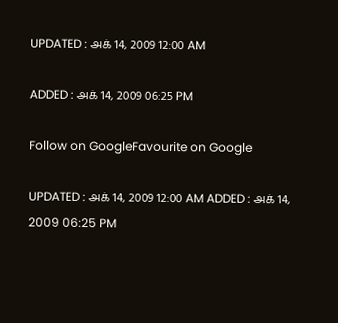UPDATED : அக் 14, 2009 12:00 AM

ADDED : அக் 14, 2009 06:25 PM

Follow on GoogleFavourite on Google

UPDATED : அக் 14, 2009 12:00 AM ADDED : அக் 14, 2009 06:25 PM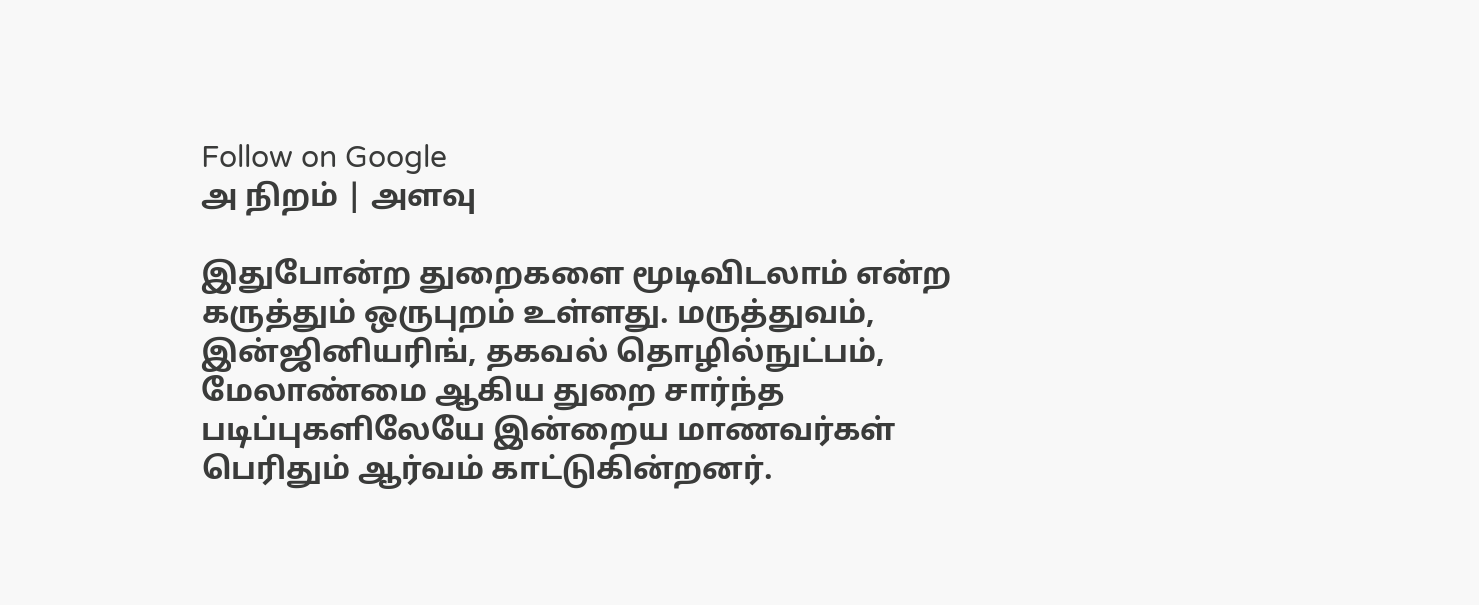Follow on Google
அ நிறம் | அளவு

இதுபோன்ற துறைகளை மூடிவிடலாம் என்ற கருத்தும் ஒருபுறம் உள்ளது. மருத்துவம், இன்ஜினியரிங், தகவல் தொழில்நுட்பம், மேலாண்மை ஆகிய துறை சார்ந்த படிப்புகளிலேயே இன்றைய மாணவர்கள் பெரிதும் ஆர்வம் காட்டுகின்றனர்.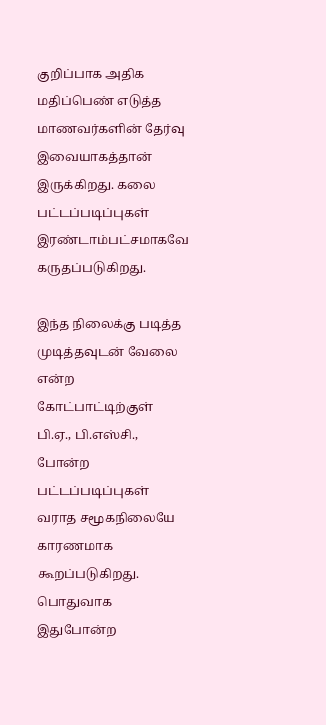குறிப்பாக அதிக மதிப்பெண் எடுத்த மாணவர்களின் தேர்வு இவையாகத்தான் இருக்கிறது. கலை பட்டப்படிப்புகள் இரண்டாம்பட்சமாகவே கருதப்படுகிறது.

இந்த நிலைக்கு படித்த முடித்தவுடன் வேலை என்ற கோட்பாட்டிற்குள் பி.ஏ., பி.எஸ்சி., போன்ற பட்டப்படிப்புகள் வராத சமூகநிலையே காரணமாக கூறப்படுகிறது. பொதுவாக இதுபோன்ற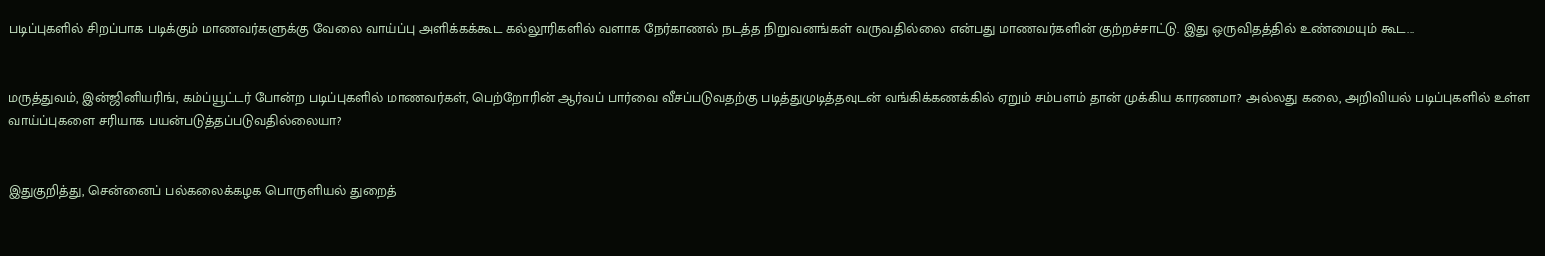படிப்புகளில் சிறப்பாக படிக்கும் மாணவர்களுக்கு வேலை வாய்ப்பு அளிக்கக்கூட கல்லூரிகளில் வளாக நேர்காணல் நடத்த நிறுவனங்கள் வருவதில்லை என்பது மாணவர்களின் குற்றச்சாட்டு. இது ஒருவிதத்தில் உண்மையும் கூட...


மருத்துவம், இன்ஜினியரிங், கம்ப்யூட்டர் போன்ற படிப்புகளில் மாணவர்கள், பெற்றோரின் ஆர்வப் பார்வை வீசப்படுவதற்கு படித்துமுடித்தவுடன் வங்கிக்கணக்கில் ஏறும் சம்பளம் தான் முக்கிய காரணமா? அல்லது கலை, அறிவியல் படிப்புகளில் உள்ள வாய்ப்புகளை சரியாக பயன்படுத்தப்படுவதில்லையா?


இதுகுறித்து, சென்னைப் பல்கலைக்கழக பொருளியல் துறைத்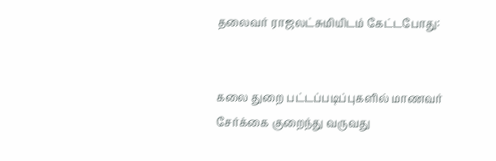தலைவர் ராஜலட்சுமியிடம் கேட்டபோது:


கலை துறை பட்டப்படிப்புகளில் மாணவர் சேர்க்கை குறைந்து வருவது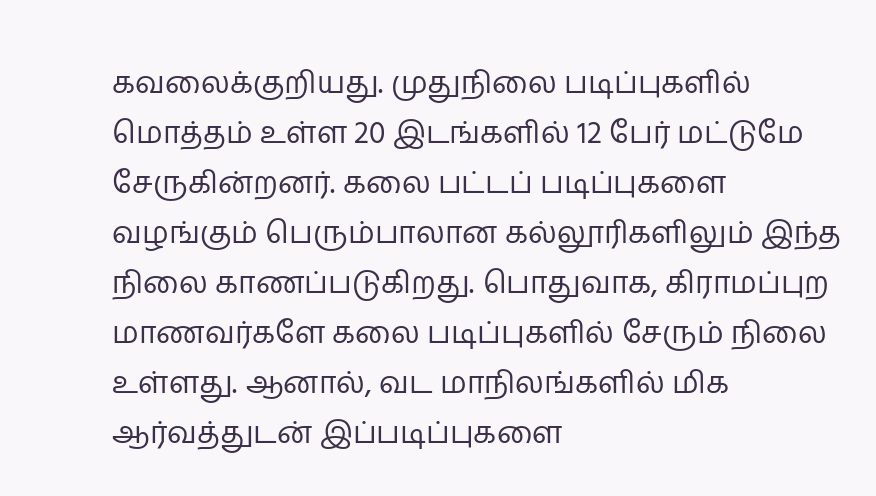கவலைக்குறியது. முதுநிலை படிப்புகளில் மொத்தம் உள்ள 20 இடங்களில் 12 பேர் மட்டுமே சேருகின்றனர். கலை பட்டப் படிப்புகளை வழங்கும் பெரும்பாலான கல்லூரிகளிலும் இந்த நிலை காணப்படுகிறது. பொதுவாக, கிராமப்புற மாணவர்களே கலை படிப்புகளில் சேரும் நிலை உள்ளது. ஆனால், வட மாநிலங்களில் மிக ஆர்வத்துடன் இப்படிப்புகளை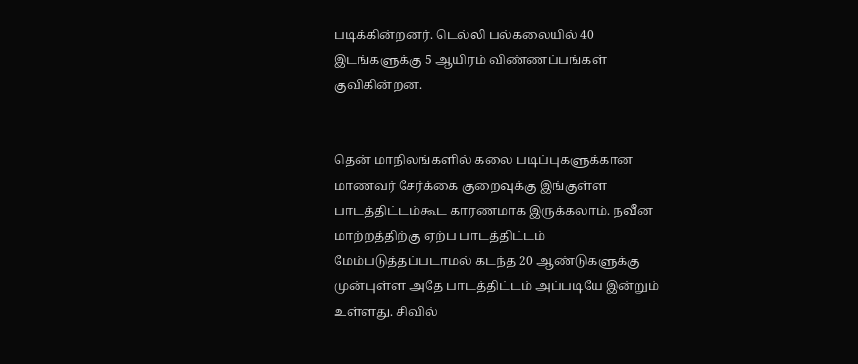படிக்கின்றனர். டெல்லி பல்கலையில் 40 இடங்களுக்கு 5 ஆயிரம் விண்ணப்பங்கள் குவிகின்றன.


தென் மாநிலங்களில் கலை படிப்புகளுக்கான மாணவர் சேர்க்கை குறைவுக்கு இங்குள்ள பாடத்திட்டம்கூட காரணமாக இருக்கலாம். நவீன மாற்றத்திற்கு ஏற்ப பாடத்திட்டம் மேம்படுத்தப்படாமல் கடந்த 20 ஆண்டுகளுக்கு முன்புள்ள அதே பாடத்திட்டம் அப்படியே இன்றும் உள்ளது. சிவில்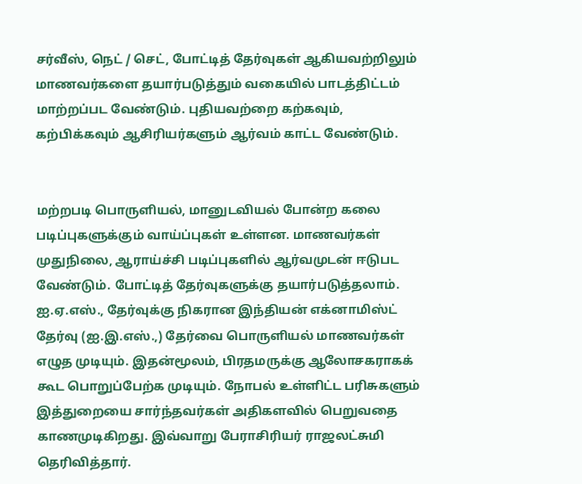சர்வீஸ், நெட் / செட், போட்டித் தேர்வுகள் ஆகியவற்றிலும் மாணவர்களை தயார்படுத்தும் வகையில் பாடத்திட்டம் மாற்றப்பட வேண்டும். புதியவற்றை கற்கவும், கற்பிக்கவும் ஆசிரியர்களும் ஆர்வம் காட்ட வேண்டும்.


மற்றபடி பொருளியல், மானுடவியல் போன்ற கலை படிப்புகளுக்கும் வாய்ப்புகள் உள்ளன. மாணவர்கள் முதுநிலை, ஆராய்ச்சி படிப்புகளில் ஆர்வமுடன் ஈடுபட வேண்டும். போட்டித் தேர்வுகளுக்கு தயார்படுத்தலாம். ஐ.ஏ.எஸ்., தேர்வுக்கு நிகரான இந்தியன் எக்னாமிஸ்ட் தேர்வு (ஐ.இ.எஸ்.,) தேர்வை பொருளியல் மாணவர்கள் எழுத முடியும். இதன்மூலம், பிரதமருக்கு ஆலோசகராகக் கூட பொறுப்பேற்க முடியும். நோபல் உள்ளிட்ட பரிசுகளும் இத்துறையை சார்ந்தவர்கள் அதிகளவில் பெறுவதை காணமுடிகிறது. இவ்வாறு பேராசிரியர் ராஜலட்சுமி தெரிவித்தார்.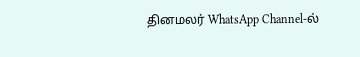தினமலர் WhatsApp Channel-ல்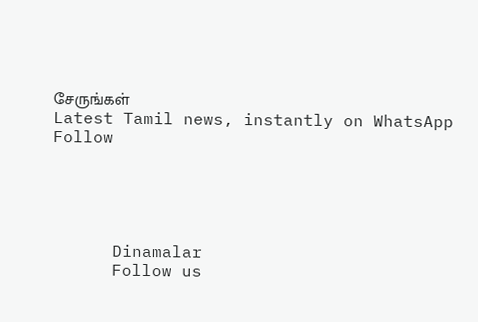சேருங்கள்
Latest Tamil news, instantly on WhatsApp
Follow





      Dinamalar
      Follow us